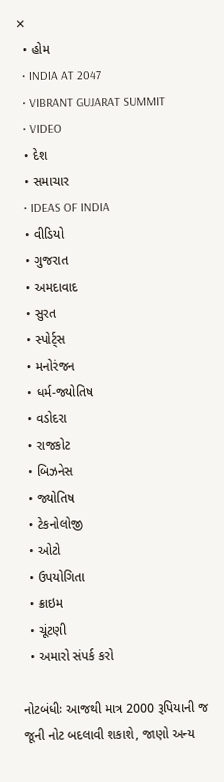✕
  • હોમ
  • INDIA AT 2047
  • VIBRANT GUJARAT SUMMIT
  • VIDEO
  • દેશ
  • સમાચાર
  • IDEAS OF INDIA
  • વીડિયો
  • ગુજરાત
  • અમદાવાદ
  • સુરત
  • સ્પોર્ટ્સ
  • મનોરંજન
  • ધર્મ-જ્યોતિષ
  • વડોદરા
  • રાજકોટ
  • બિઝનેસ
  • જ્યોતિષ
  • ટેકનોલોજી
  • ઓટો
  • ઉપયોગિતા
  • ક્રાઇમ
  • ચૂંટણી
  • અમારો સંપર્ક કરો

નોટબંધીઃ આજથી માત્ર 2000 રૂપિયાની જ જૂની નોટ બદલાવી શકાશે, જાણો અન્ય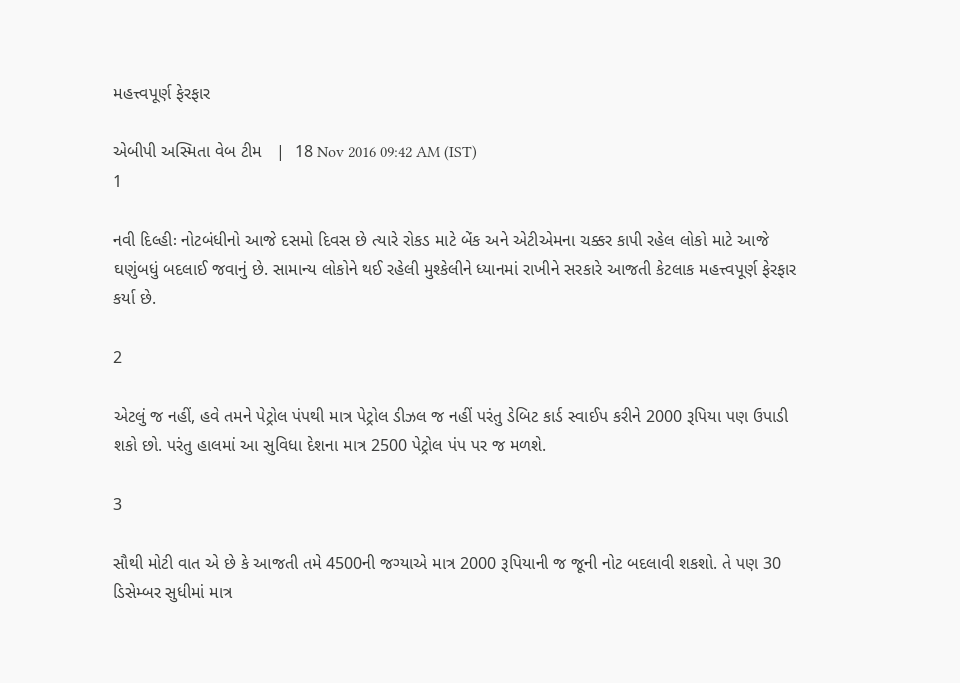મહત્ત્વપૂર્ણ ફેરફાર

એબીપી અસ્મિતા વેબ ટીમ   |  18 Nov 2016 09:42 AM (IST)
1

નવી દિલ્હીઃ નોટબંધીનો આજે દસમો દિવસ છે ત્યારે રોકડ માટે બેંક અને એટીએમના ચક્કર કાપી રહેલ લોકો માટે આજે ઘણુંબધું બદલાઈ જવાનું છે. સામાન્ય લોકોને થઈ રહેલી મુશ્કેલીને ધ્યાનમાં રાખીને સરકારે આજતી કેટલાક મહત્ત્વપૂર્ણ ફેરફાર કર્યા છે.

2

એટલું જ નહીં, હવે તમને પેટ્રોલ પંપથી માત્ર પેટ્રોલ ડીઝલ જ નહીં પરંતુ ડેબિટ કાર્ડ સ્વાઈપ કરીને 2000 રૂપિયા પણ ઉપાડી શકો છો. પરંતુ હાલમાં આ સુવિધા દેશના માત્ર 2500 પેટ્રોલ પંપ પર જ મળશે.

3

સૌથી મોટી વાત એ છે કે આજતી તમે 4500ની જગ્યાએ માત્ર 2000 રૂપિયાની જ જૂની નોટ બદલાવી શકશો. તે પણ 30 ડિસેમ્બર સુધીમાં માત્ર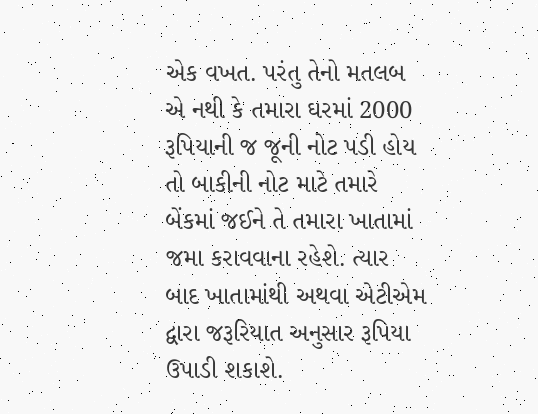એક વખત. પરંતુ તેનો મતલબ એ નથી કે તમારા ઘરમાં 2000 રૂપિયાની જ જૂની નોટ પડી હોય તો બાકીની નોટ માટે તમારે બેંકમાં જઈને તે તમારા ખાતામાં જમા કરાવવાના રહેશે. ત્યાર બાદ ખાતામાંથી અથવા એટીએમ દ્વારા જરૂરિયાત અનુસાર રૂપિયા ઉપાડી શકાશે.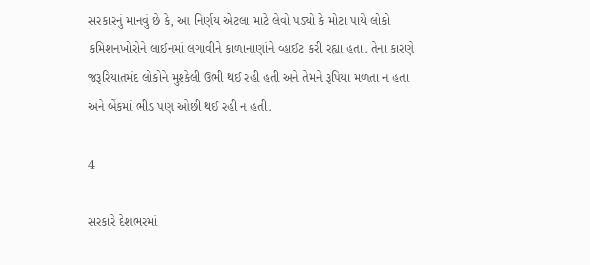સરકારનું માનવું છે કે, આ નિર્ણય એટલા માટે લેવો પડ્યો કે મોટા પાયે લોકો કમિશનખોરોને લાઈનમાં લગાવીને કાળાનાણાંને વ્હાઈટ કરી રહ્યા હતા. તેના કારણે જરૂરિયાતમંદ લોકોને મુશ્કેલી ઉભી થઈ રહી હતી અને તેમને રૂપિયા મળતા ન હતા અને બેંકમાં ભીડ પણ ઓછી થઈ રહી ન હતી.

4

સરકારે દેશભરમાં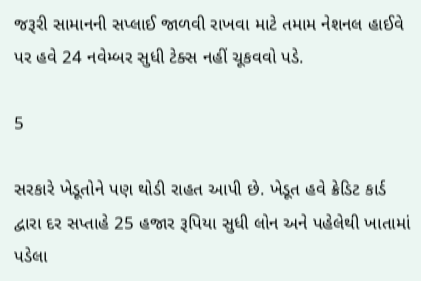જરૂરી સામાનની સપ્લાઈ જાળવી રાખવા માટે તમામ નેશનલ હાઈવે પર હવે 24 નવેમ્બર સુધી ટેક્સ નહીં ચૂકવવો પડે.

5

સરકારે ખેડૂતોને પણ થોડી રાહત આપી છે. ખેડૂત હવે ક્રેડિટ કાર્ડ દ્વારા દર સપ્તાહે 25 હજાર રૂપિયા સુધી લોન અને પહેલેથી ખાતામાં પડેલા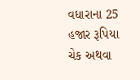વધારાના 25 હજાર રૂપિયા ચેક અથવા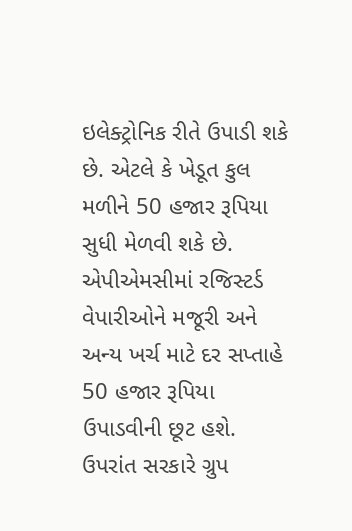ઇલેક્ટ્રોનિક રીતે ઉપાડી શકે છે. એટલે કે ખેડૂત કુલ મળીને 50 હજાર રૂપિયા સુધી મેળવી શકે છે. એપીએમસીમાં રજિસ્ટર્ડ વેપારીઓને મજૂરી અને અન્ય ખર્ચ માટે દર સપ્તાહે 50 હજાર રૂપિયા ઉપાડવીની છૂટ હશે. ઉપરાંત સરકારે ગ્રુપ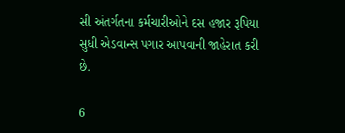સી અંતર્ગતના કર્મચારીઓને દસ હજાર રૂપિયા સુધી એડવાન્સ પગાર આપવાની જાહેરાત કરી છે.

6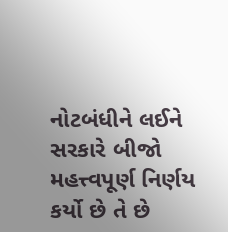નોટબંધીને લઈને સરકારે બીજો મહત્ત્વપૂર્ણ નિર્ણય કર્યો છે તે છે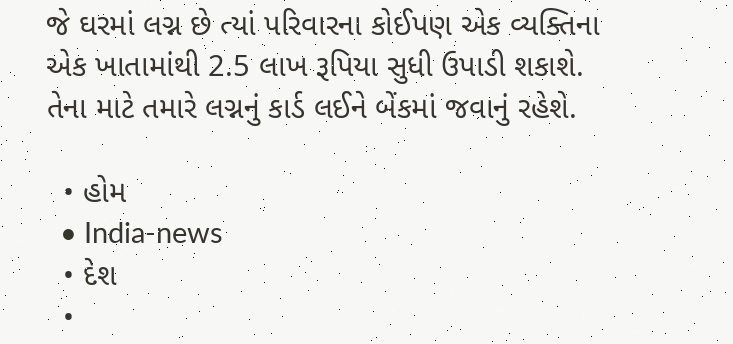જે ઘરમાં લગ્ન છે ત્યાં પરિવારના કોઈપણ એક વ્યક્તિના એક ખાતામાંથી 2.5 લાખ રૂપિયા સુધી ઉપાડી શકાશે. તેના માટે તમારે લગ્નનું કાર્ડ લઈને બેંકમાં જવાનું રહેશે.

  • હોમ
  • India-news
  • દેશ
  •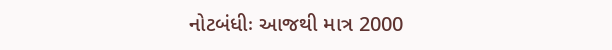નોટબંધીઃ આજથી માત્ર 2000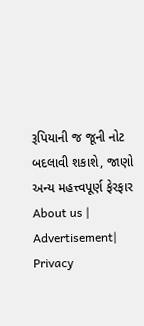રૂપિયાની જ જૂની નોટ બદલાવી શકાશે, જાણો અન્ય મહત્ત્વપૂર્ણ ફેરફાર
About us | Advertisement| Privacy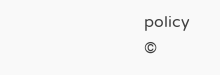policy
©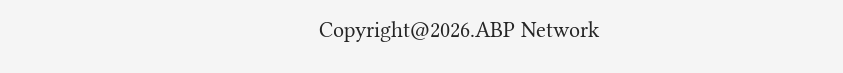Copyright@2026.ABP Network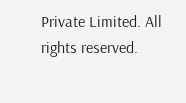Private Limited. All rights reserved.